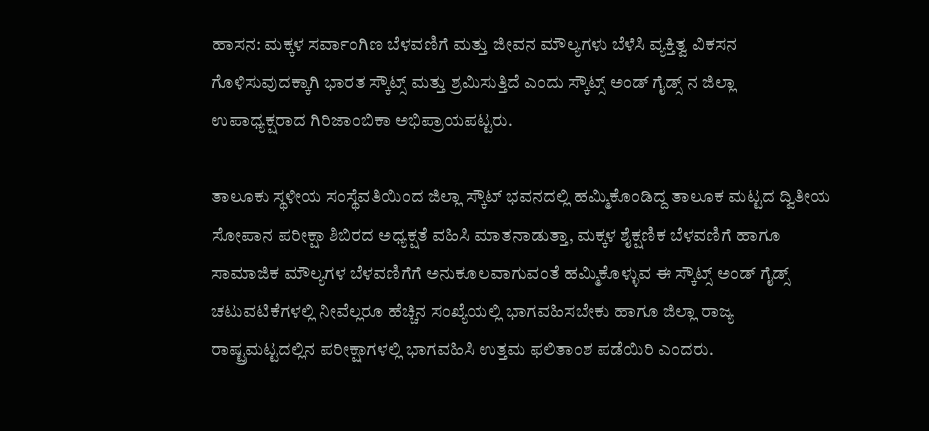ಹಾಸನ: ಮಕ್ಕಳ ಸರ್ವಾಂಗಿಣ ಬೆಳವಣಿಗೆ ಮತ್ತು ಜೀವನ ಮೌಲ್ಯಗಳು ಬೆಳೆಸಿ ವ್ಯಕ್ತಿತ್ವ ವಿಕಸನ ಗೊಳಿಸುವುದಕ್ಕಾಗಿ ಭಾರತ ಸ್ಕೌಟ್ಸ್ ಮತ್ತು ಶ್ರಮಿಸುತ್ತಿದೆ ಎಂದು ಸ್ಕೌಟ್ಸ್ ಅಂಡ್ ಗೈಡ್ಸ್ ನ ಜಿಲ್ಲಾ ಉಪಾಧ್ಯಕ್ಷರಾದ ಗಿರಿಜಾಂಬಿಕಾ ಅಭಿಪ್ರಾಯಪಟ್ಟರು.

ತಾಲೂಕು ಸ್ಥಳೀಯ ಸಂಸ್ಥೆವತಿಯಿಂದ ಜಿಲ್ಲಾ ಸ್ಕೌಟ್ ಭವನದಲ್ಲಿ ಹಮ್ಮಿಕೊಂಡಿದ್ದ ತಾಲೂಕ ಮಟ್ಟದ ದ್ವಿತೀಯ ಸೋಪಾನ ಪರೀಕ್ಷಾ ಶಿಬಿರದ ಅಧ್ಯಕ್ಷತೆ ವಹಿಸಿ ಮಾತನಾಡುತ್ತಾ, ಮಕ್ಕಳ ಶೈಕ್ಷಣಿಕ ಬೆಳವಣಿಗೆ ಹಾಗೂ ಸಾಮಾಜಿಕ ಮೌಲ್ಯಗಳ ಬೆಳವಣಿಗೆಗೆ ಅನುಕೂಲವಾಗುವಂತೆ ಹಮ್ಮಿಕೊಳ್ಳುವ ಈ ಸ್ಕೌಟ್ಸ್ ಅಂಡ್ ಗೈಡ್ಸ್ ಚಟುವಟಿಕೆಗಳಲ್ಲಿ ನೀವೆಲ್ಲರೂ ಹೆಚ್ಚಿನ ಸಂಖ್ಯೆಯಲ್ಲಿ ಭಾಗವಹಿಸಬೇಕು ಹಾಗೂ ಜಿಲ್ಲಾ ರಾಜ್ಯ ರಾಷ್ಟ್ರಮಟ್ಟದಲ್ಲಿನ ಪರೀಕ್ಷಾಗಳಲ್ಲಿ ಭಾಗವಹಿಸಿ ಉತ್ತಮ ಫಲಿತಾಂಶ ಪಡೆಯಿರಿ ಎಂದರು.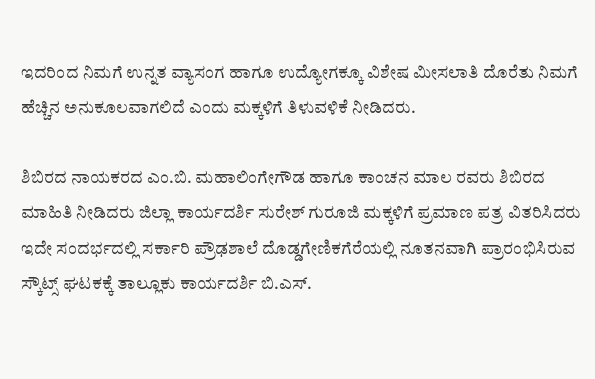ಇದರಿಂದ ನಿಮಗೆ ಉನ್ನತ ವ್ಯಾಸಂಗ ಹಾಗೂ ಉದ್ಯೋಗಕ್ಕೂ ವಿಶೇಷ ಮೀಸಲಾತಿ ದೊರೆತು ನಿಮಗೆ ಹೆಚ್ಚಿನ ಅನುಕೂಲವಾಗಲಿದೆ ಎಂದು ಮಕ್ಕಳಿಗೆ ತಿಳುವಳಿಕೆ ನೀಡಿದರು.

ಶಿಬಿರದ ನಾಯಕರದ ಎಂ.ಬಿ. ಮಹಾಲಿಂಗೇಗೌಡ ಹಾಗೂ ಕಾಂಚನ ಮಾಲ ರವರು ಶಿಬಿರದ ಮಾಹಿತಿ ನೀಡಿದರು ಜಿಲ್ಲಾ ಕಾರ್ಯದರ್ಶಿ ಸುರೇಶ್ ಗುರೂಜಿ ಮಕ್ಕಳಿಗೆ ಪ್ರಮಾಣ ಪತ್ರ ವಿತರಿಸಿದರು ಇದೇ ಸಂದರ್ಭದಲ್ಲಿ ಸರ್ಕಾರಿ ಪ್ರೌಢಶಾಲೆ ದೊಡ್ಡಗೇಣಿಕಗೆರೆಯಲ್ಲಿ ನೂತನವಾಗಿ ಪ್ರಾರಂಭಿಸಿರುವ ಸ್ಕೌಟ್ಸ್ ಘಟಕಕ್ಕೆ ತಾಲ್ಲೂಕು ಕಾರ್ಯದರ್ಶಿ ಬಿ.ಎಸ್.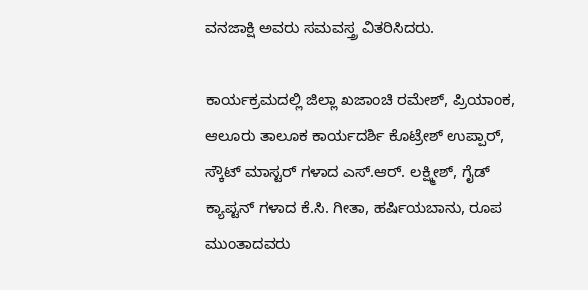ವನಜಾಕ್ಷಿ ಅವರು ಸಮವಸ್ತ್ರ ವಿತರಿಸಿದರು.

ಕಾರ್ಯಕ್ರಮದಲ್ಲಿ ಜಿಲ್ಲಾ ಖಜಾಂಚಿ ರಮೇಶ್, ಪ್ರಿಯಾಂಕ, ಆಲೂರು ತಾಲೂಕ ಕಾರ್ಯದರ್ಶಿ ಕೊಟ್ರೇಶ್ ಉಪ್ಪಾರ್, ಸ್ಕೌಟ್ ಮಾಸ್ಟರ್ ಗಳಾದ ಎಸ್.ಆರ್. ಲಕ್ಷ್ಮೀಶ್, ಗೈಡ್ ಕ್ಯಾಪ್ಟನ್ ಗಳಾದ ಕೆ.ಸಿ. ಗೀತಾ, ಹರ್ಷಿಯಬಾನು, ರೂಪ ಮುಂತಾದವರು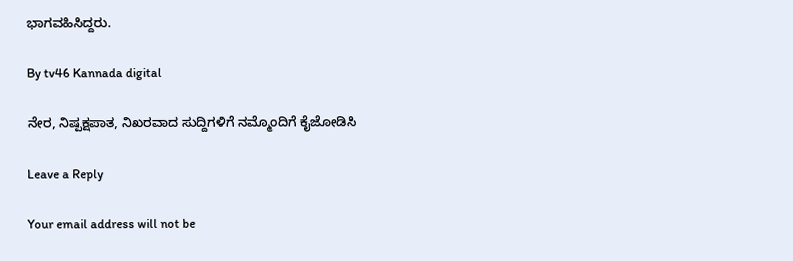ಭಾಗವಹಿಸಿದ್ದರು.

By tv46 Kannada digital

ನೇರ, ನಿಷ್ಪಕ್ಷಪಾತ, ನಿಖರವಾದ ಸುದ್ದಿಗಳಿಗೆ ನಮ್ಮೊಂದಿಗೆ ಕೈಜೋಡಿಸಿ

Leave a Reply

Your email address will not be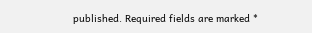published. Required fields are marked *